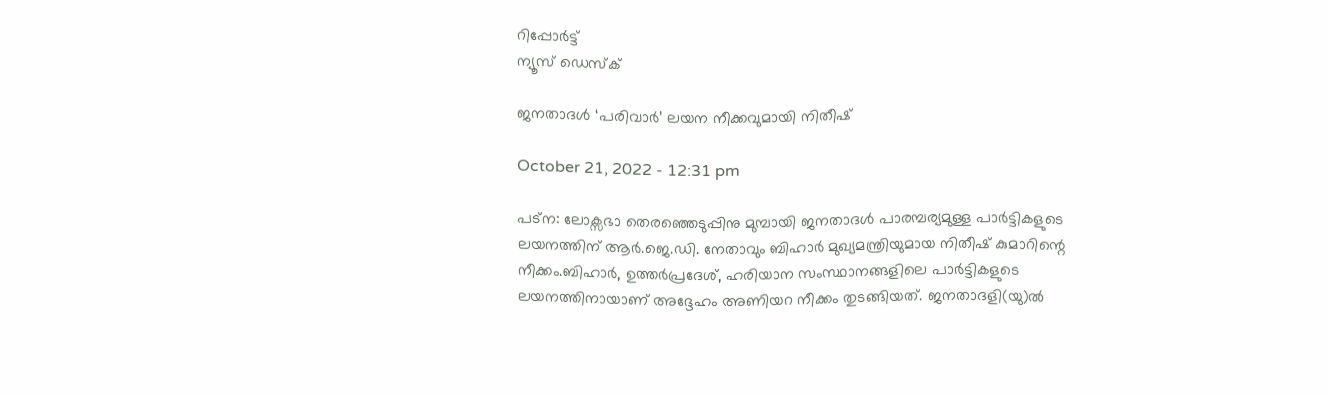റിപ്പോര്‍ട്ട്
ന്യൂസ് ഡെസ്ക്

ജനതാദള്‍ ‘പരിവാര്‍’ ലയന നീക്കവുമായി നിതീഷ്

October 21, 2022 - 12:31 pm

പട്ന: ലോക്സഭാ തെരഞ്ഞെടുപ്പിനു മുമ്പായി ജനതാദള്‍ പാരമ്പര്യമുള്ള പാര്‍ട്ടികളുടെ ലയനത്തിന് ആര്‍.ജെ.ഡി. നേതാവും ബിഹാര്‍ മുഖ്യമന്ത്രിയുമായ നിതീഷ് കുമാറിന്റെ നീക്കം.ബിഹാര്‍, ഉത്തര്‍പ്രദേശ്, ഹരിയാന സംസ്ഥാനങ്ങളിലെ പാര്‍ട്ടികളുടെ ലയനത്തിനായാണ് അദ്ദേഹം അണിയറ നീക്കം തുടങ്ങിയത്. ജനതാദളി(യു)ല്‍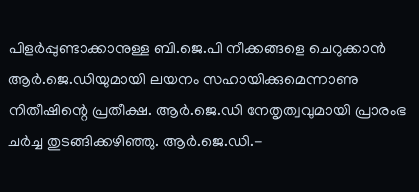പിളര്‍പ്പുണ്ടാക്കാനുള്ള ബി.ജെ.പി നീക്കങ്ങളെ ചെറുക്കാന്‍ ആര്‍.ജെ.ഡിയുമായി ലയനം സഹായിക്കുമെന്നാണു നിതീഷിന്റെ പ്രതീക്ഷ. ആര്‍.ജെ.ഡി നേതൃത്വവുമായി പ്രാരംഭ ചര്‍ച്ച തുടങ്ങിക്കഴിഞ്ഞു. ആര്‍.ജെ.ഡി.-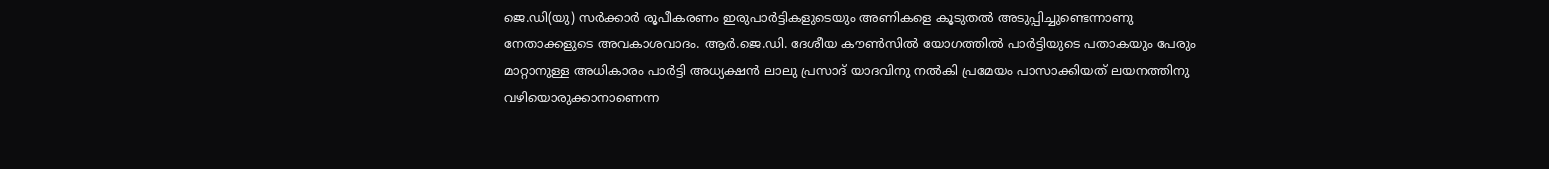ജെ.ഡി(യു) സര്‍ക്കാര്‍ രൂപീകരണം ഇരുപാര്‍ട്ടികളുടെയും അണികളെ കൂടുതല്‍ അടുപ്പിച്ചുണ്ടെന്നാണു നേതാക്കളുടെ അവകാശവാദം. ആര്‍.ജെ.ഡി. ദേശീയ കൗണ്‍സില്‍ യോഗത്തില്‍ പാര്‍ട്ടിയുടെ പതാകയും പേരും മാറ്റാനുള്ള അധികാരം പാര്‍ട്ടി അധ്യക്ഷന്‍ ലാലു പ്രസാദ് യാദവിനു നല്‍കി പ്രമേയം പാസാക്കിയത് ലയനത്തിനു വഴിയൊരുക്കാനാണെന്ന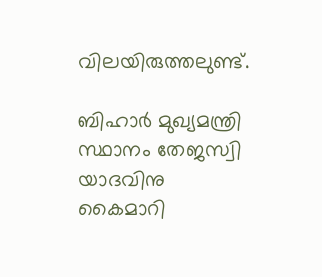വിലയിരുത്തലുണ്ട്.

ബിഹാര്‍ മുഖ്യമന്ത്രി സ്ഥാനം തേജസ്വി യാദവിനു കൈമാറി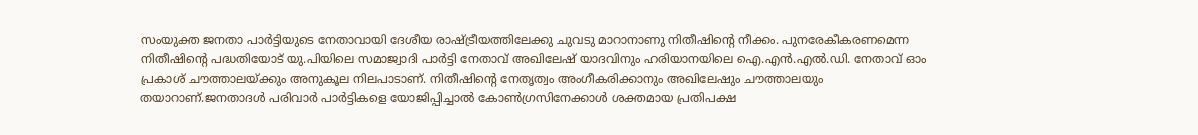സംയുക്ത ജനതാ പാര്‍ട്ടിയുടെ നേതാവായി ദേശീയ രാഷ്ട്രീയത്തിലേക്കു ചുവടു മാറാനാണു നിതീഷിന്റെ നീക്കം. പുനരേകീകരണമെന്ന നിതീഷിന്റെ പദ്ധതിയോട് യു.പിയിലെ സമാജ്വാദി പാര്‍ട്ടി നേതാവ് അഖിലേഷ് യാദവിനും ഹരിയാനയിലെ ഐ.എന്‍.എല്‍.ഡി. നേതാവ് ഓം പ്രകാശ് ചൗത്താലയ്ക്കും അനുകൂല നിലപാടാണ്. നിതീഷിന്റെ നേതൃത്വം അംഗീകരിക്കാനും അഖിലേഷും ചൗത്താലയും തയാറാണ്.ജനതാദള്‍ പരിവാര്‍ പാര്‍ട്ടികളെ യോജിപ്പിച്ചാല്‍ കോണ്‍ഗ്രസിനേക്കാള്‍ ശക്തമായ പ്രതിപക്ഷ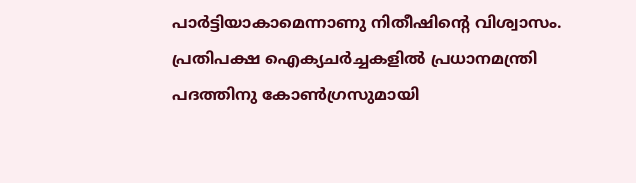പാര്‍ട്ടിയാകാമെന്നാണു നിതീഷിന്റെ വിശ്വാസം. പ്രതിപക്ഷ ഐക്യചര്‍ച്ചകളില്‍ പ്രധാനമന്ത്രി പദത്തിനു കോണ്‍ഗ്രസുമായി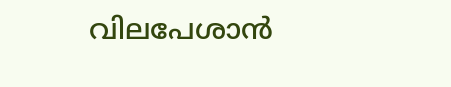വിലപേശാന്‍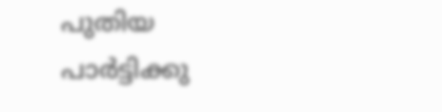പുതിയ പാര്‍ട്ടിക്കു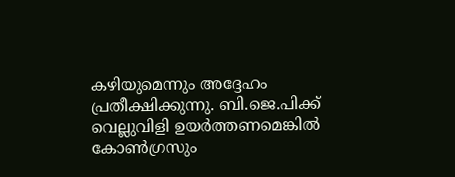കഴിയുമെന്നും അദ്ദേഹം പ്രതീക്ഷിക്കുന്നു. ബി.ജെ.പിക്ക് വെല്ലുവിളി ഉയര്‍ത്തണമെങ്കില്‍ കോണ്‍ഗ്രസും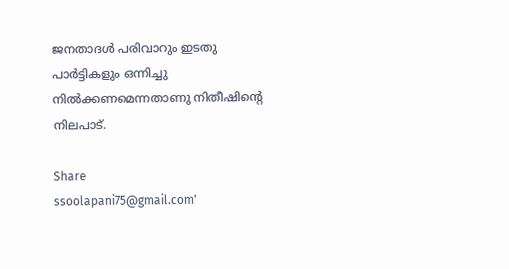ജനതാദള്‍ പരിവാറും ഇടതു പാര്‍ട്ടികളും ഒന്നിച്ചു നില്‍ക്കണമെന്നതാണു നിതീഷിന്റെ നിലപാട്.

Share
ssoolapani75@gmail.com'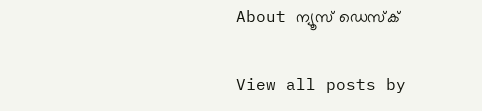About ന്യൂസ് ഡെസ്ക്

View all posts by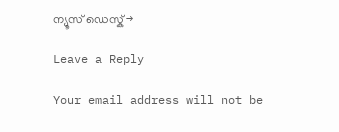ന്യൂസ് ഡെസ്ക് →

Leave a Reply

Your email address will not be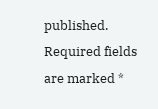published. Required fields are marked *